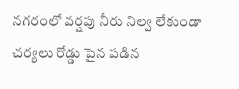నగరంలో వర్షపు నీరు నిల్వ లేకుండా చర్యలు రోడ్డు పైన పడిన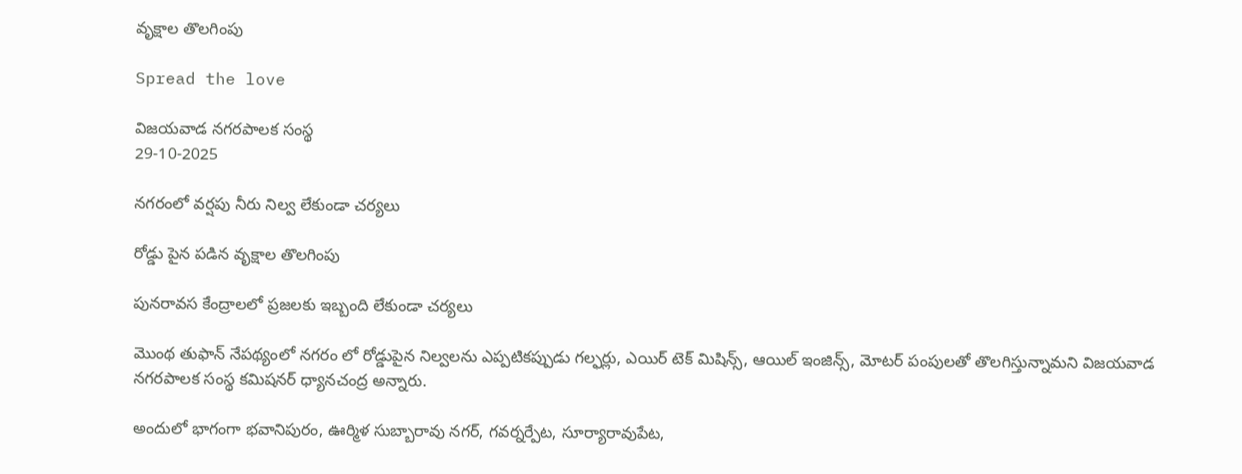వృక్షాల తొలగింపు

Spread the love

విజయవాడ నగరపాలక సంస్థ
29-10-2025

నగరంలో వర్షపు నీరు నిల్వ లేకుండా చర్యలు

రోడ్డు పైన పడిన వృక్షాల తొలగింపు

పునరావస కేంద్రాలలో ప్రజలకు ఇబ్బంది లేకుండా చర్యలు

మొంథ తుఫాన్ నేపథ్యంలో నగరం లో రోడ్డుపైన నిల్వలను ఎప్పటికప్పుడు గల్ఫర్లు, ఎయిర్ టెక్ మిషిన్స్, ఆయిల్ ఇంజిన్స్, మోటర్ పంపులతో తొలగిస్తున్నామని విజయవాడ నగరపాలక సంస్థ కమిషనర్ ధ్యానచంద్ర అన్నారు.

అందులో భాగంగా భవానిపురం, ఊర్మిళ సుబ్బారావు నగర్, గవర్నర్పేట, సూర్యారావుపేట,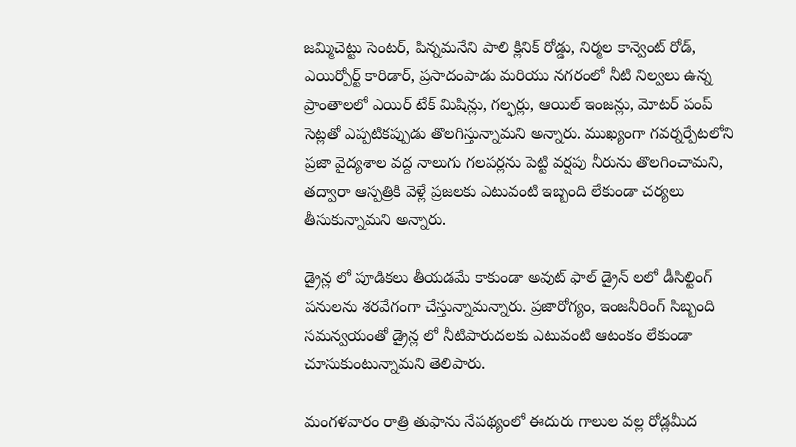జమ్మిచెట్టు సెంటర్, పిన్నమనేని పాలి క్లినిక్ రోడ్డు, నిర్మల కాన్వెంట్ రోడ్, ఎయిర్పోర్ట్ కారిడార్, ప్రసాదంపాడు మరియు నగరంలో నీటి నిల్వలు ఉన్న ప్రాంతాలలో ఎయిర్ టేక్ మిషిన్లు, గల్ఫర్లు, ఆయిల్ ఇంజన్లు, మోటర్ పంప్ సెట్లతో ఎప్పటికప్పుడు తొలగిస్తున్నామని అన్నారు. ముఖ్యంగా గవర్నర్పేటలోని ప్రజా వైద్యశాల వద్ద నాలుగు గలపర్లను పెట్టి వర్షపు నీరును తొలగించామని, తద్వారా ఆస్పత్రికి వెళ్లే ప్రజలకు ఎటువంటి ఇబ్బంది లేకుండా చర్యలు తీసుకున్నామని అన్నారు.

డ్రైన్ల లో పూడికలు తీయడమే కాకుండా అవుట్ ఫాల్ డ్రైన్ లలో డీసిల్టింగ్ పనులను శరవేగంగా చేస్తున్నామన్నారు. ప్రజారోగ్యం, ఇంజనీరింగ్ సిబ్బంది సమన్వయంతో డ్రైన్ల లో నీటిపారుదలకు ఎటువంటి ఆటంకం లేకుండా చూసుకుంటున్నామని తెలిపారు.

మంగళవారం రాత్రి తుఫాను నేపథ్యంలో ఈదురు గాలుల వల్ల రోడ్లమీద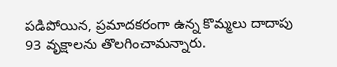పడిపోయిన, ప్రమాదకరంగా ఉన్న కొమ్మలు దాదాపు 93 వృక్షాలను తొలగించామన్నారు.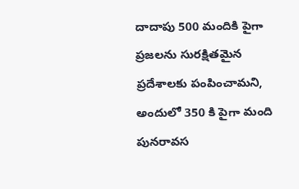దాదాపు 500 మందికి పైగా ప్రజలను సురక్షితమైన ప్రదేశాలకు పంపించామని, అందులో 350 కి పైగా మంది పునరావస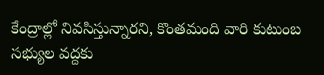కేంద్రాల్లో నివసిస్తున్నారని, కొంతమంది వారి కుటుంబ సభ్యుల వద్దకు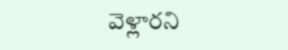వెళ్లారని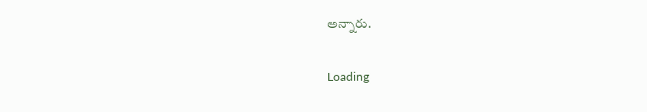అన్నారు.

Loading